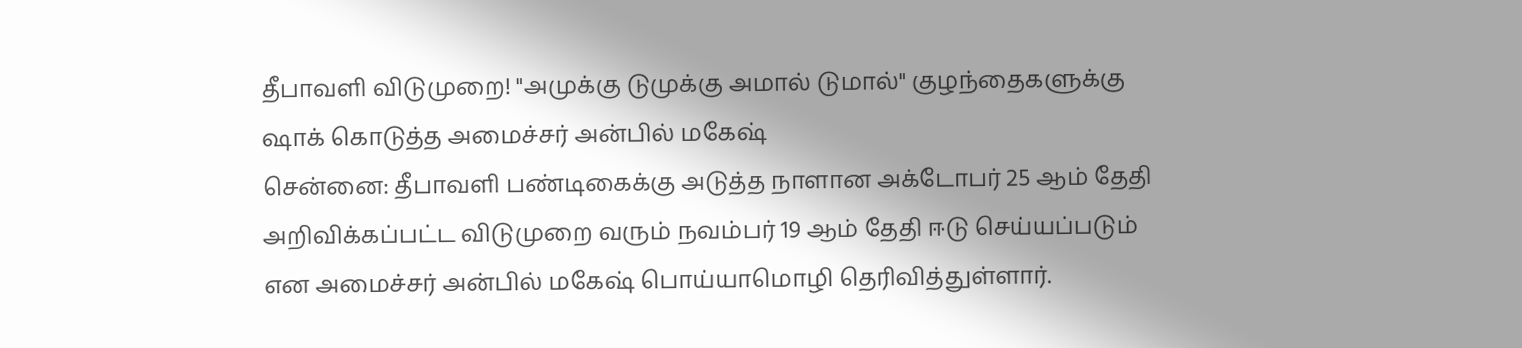தீபாவளி விடுமுறை! "அமுக்கு டுமுக்கு அமால் டுமால்" குழந்தைகளுக்கு ஷாக் கொடுத்த அமைச்சர் அன்பில் மகேஷ்
சென்னை: தீபாவளி பண்டிகைக்கு அடுத்த நாளான அக்டோபர் 25 ஆம் தேதி அறிவிக்கப்பட்ட விடுமுறை வரும் நவம்பர் 19 ஆம் தேதி ஈடு செய்யப்படும் என அமைச்சர் அன்பில் மகேஷ் பொய்யாமொழி தெரிவித்துள்ளார்.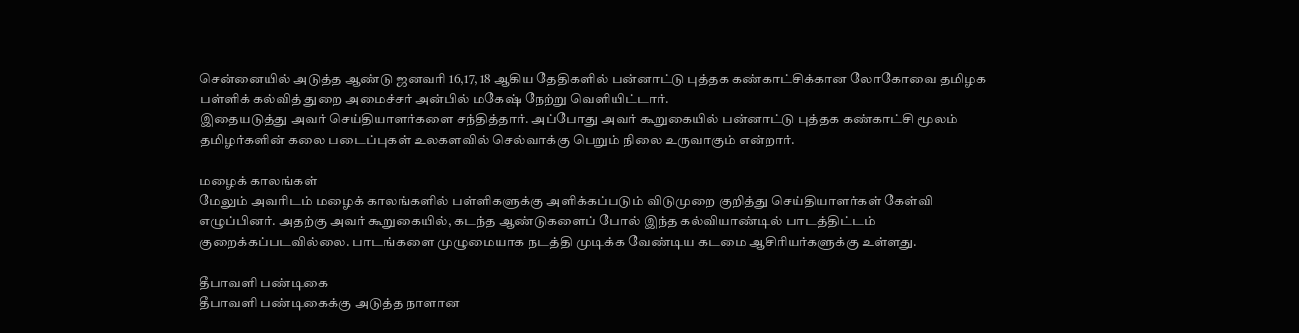சென்னையில் அடுத்த ஆண்டு ஜனவரி 16,17, 18 ஆகிய தேதிகளில் பன்னாட்டு புத்தக கண்காட்சிக்கான லோகோவை தமிழக பள்ளிக் கல்வித் துறை அமைச்சர் அன்பில் மகேஷ் நேற்று வெளியிட்டார்.
இதையடுத்து அவர் செய்தியாளர்களை சந்தித்தார். அப்போது அவர் கூறுகையில் பன்னாட்டு புத்தக கண்காட்சி மூலம் தமிழர்களின் கலை படைப்புகள் உலகளவில் செல்வாக்கு பெறும் நிலை உருவாகும் என்றார்.

மழைக் காலங்கள்
மேலும் அவரிடம் மழைக் காலங்களில் பள்ளிகளுக்கு அளிக்கப்படும் விடுமுறை குறித்து செய்தியாளர்கள் கேள்வி எழுப்பினர். அதற்கு அவர் கூறுகையில், கடந்த ஆண்டுகளைப் போல் இந்த கல்வியாண்டில் பாடத்திட்டம் குறைக்கப்படவில்லை. பாடங்களை முழுமையாக நடத்தி முடிக்க வேண்டிய கடமை ஆசிரியர்களுக்கு உள்ளது.

தீபாவளி பண்டிகை
தீபாவளி பண்டிகைக்கு அடுத்த நாளான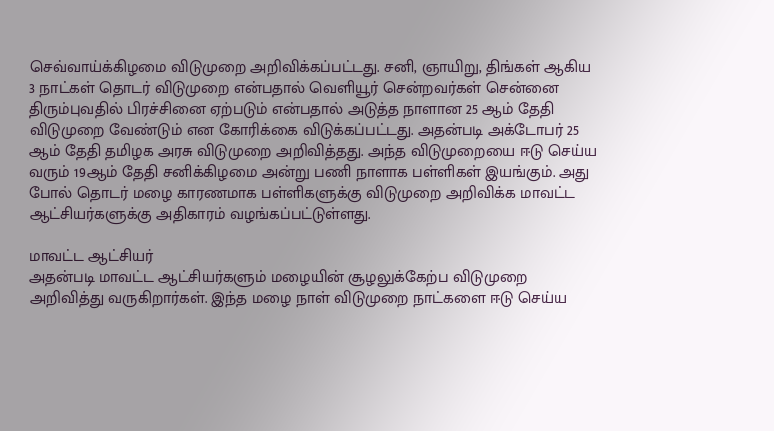செவ்வாய்க்கிழமை விடுமுறை அறிவிக்கப்பட்டது. சனி, ஞாயிறு, திங்கள் ஆகிய 3 நாட்கள் தொடர் விடுமுறை என்பதால் வெளியூர் சென்றவர்கள் சென்னை திரும்புவதில் பிரச்சினை ஏற்படும் என்பதால் அடுத்த நாளான 25 ஆம் தேதி விடுமுறை வேண்டும் என கோரிக்கை விடுக்கப்பட்டது. அதன்படி அக்டோபர் 25 ஆம் தேதி தமிழக அரசு விடுமுறை அறிவித்தது. அந்த விடுமுறையை ஈடு செய்ய வரும் 19ஆம் தேதி சனிக்கிழமை அன்று பணி நாளாக பள்ளிகள் இயங்கும். அது போல் தொடர் மழை காரணமாக பள்ளிகளுக்கு விடுமுறை அறிவிக்க மாவட்ட ஆட்சியர்களுக்கு அதிகாரம் வழங்கப்பட்டுள்ளது.

மாவட்ட ஆட்சியர்
அதன்படி மாவட்ட ஆட்சியர்களும் மழையின் சூழலுக்கேற்ப விடுமுறை அறிவித்து வருகிறார்கள். இந்த மழை நாள் விடுமுறை நாட்களை ஈடு செய்ய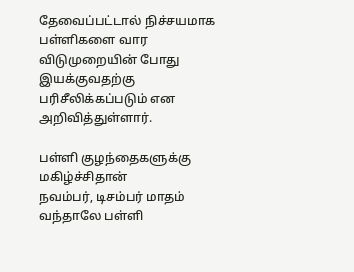தேவைப்பட்டால் நிச்சயமாக பள்ளிகளை வார விடுமுறையின் போது இயக்குவதற்கு பரிசீலிக்கப்படும் என அறிவித்துள்ளார்.

பள்ளி குழந்தைகளுக்கு மகிழ்ச்சிதான்
நவம்பர், டிசம்பர் மாதம் வந்தாலே பள்ளி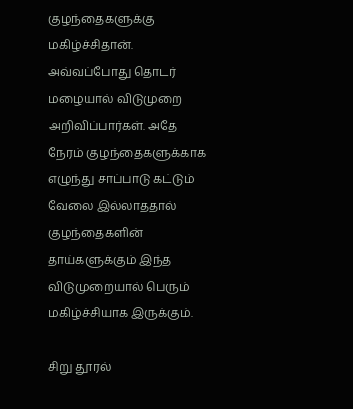குழந்தைகளுக்கு மகிழ்ச்சிதான். அவ்வப்போது தொடர் மழையால் விடுமுறை அறிவிப்பார்கள். அதே நேரம் குழந்தைகளுக்காக எழுந்து சாப்பாடு கட்டும் வேலை இல்லாததால் குழந்தைகளின் தாய்களுக்கும் இந்த விடுமுறையால் பெரும் மகிழ்ச்சியாக இருக்கும்.

சிறு தூரல்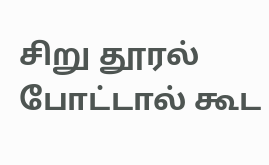சிறு தூரல் போட்டால் கூட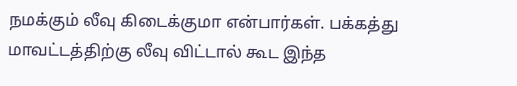நமக்கும் லீவு கிடைக்குமா என்பார்கள். பக்கத்து மாவட்டத்திற்கு லீவு விட்டால் கூட இந்த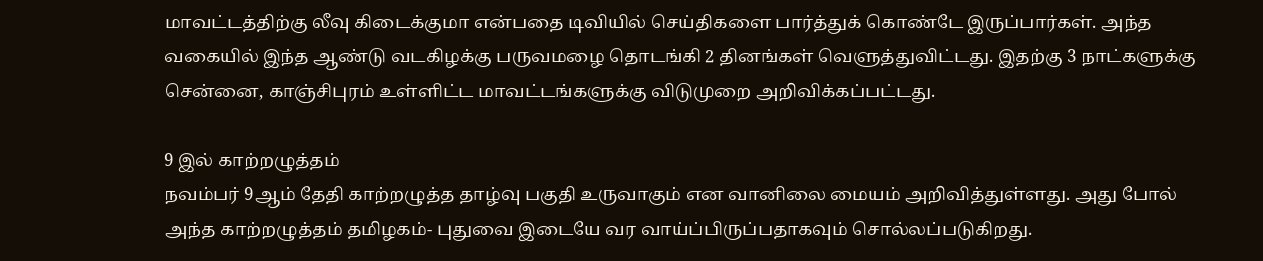மாவட்டத்திற்கு லீவு கிடைக்குமா என்பதை டிவியில் செய்திகளை பார்த்துக் கொண்டே இருப்பார்கள். அந்த வகையில் இந்த ஆண்டு வடகிழக்கு பருவமழை தொடங்கி 2 தினங்கள் வெளுத்துவிட்டது. இதற்கு 3 நாட்களுக்கு சென்னை, காஞ்சிபுரம் உள்ளிட்ட மாவட்டங்களுக்கு விடுமுறை அறிவிக்கப்பட்டது.

9 இல் காற்றழுத்தம்
நவம்பர் 9ஆம் தேதி காற்றழுத்த தாழ்வு பகுதி உருவாகும் என வானிலை மையம் அறிவித்துள்ளது. அது போல் அந்த காற்றழுத்தம் தமிழகம்- புதுவை இடையே வர வாய்ப்பிருப்பதாகவும் சொல்லப்படுகிறது.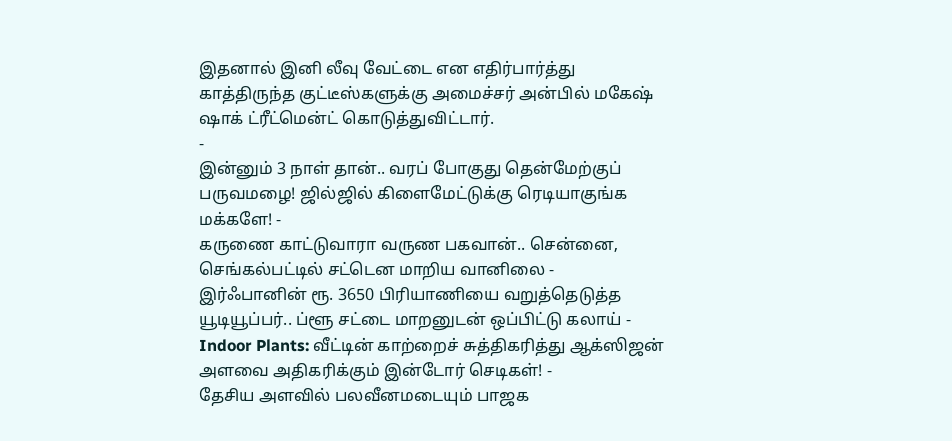இதனால் இனி லீவு வேட்டை என எதிர்பார்த்து காத்திருந்த குட்டீஸ்களுக்கு அமைச்சர் அன்பில் மகேஷ் ஷாக் ட்ரீட்மென்ட் கொடுத்துவிட்டார்.
-
இன்னும் 3 நாள் தான்.. வரப் போகுது தென்மேற்குப் பருவமழை! ஜில்ஜில் கிளைமேட்டுக்கு ரெடியாகுங்க மக்களே! -
கருணை காட்டுவாரா வருண பகவான்.. சென்னை, செங்கல்பட்டில் சட்டென மாறிய வானிலை -
இர்ஃபானின் ரூ. 3650 பிரியாணியை வறுத்தெடுத்த யூடியூப்பர்.. ப்ளூ சட்டை மாறனுடன் ஒப்பிட்டு கலாய் -
Indoor Plants: வீட்டின் காற்றைச் சுத்திகரித்து ஆக்ஸிஜன் அளவை அதிகரிக்கும் இன்டோர் செடிகள்! -
தேசிய அளவில் பலவீனமடையும் பாஜக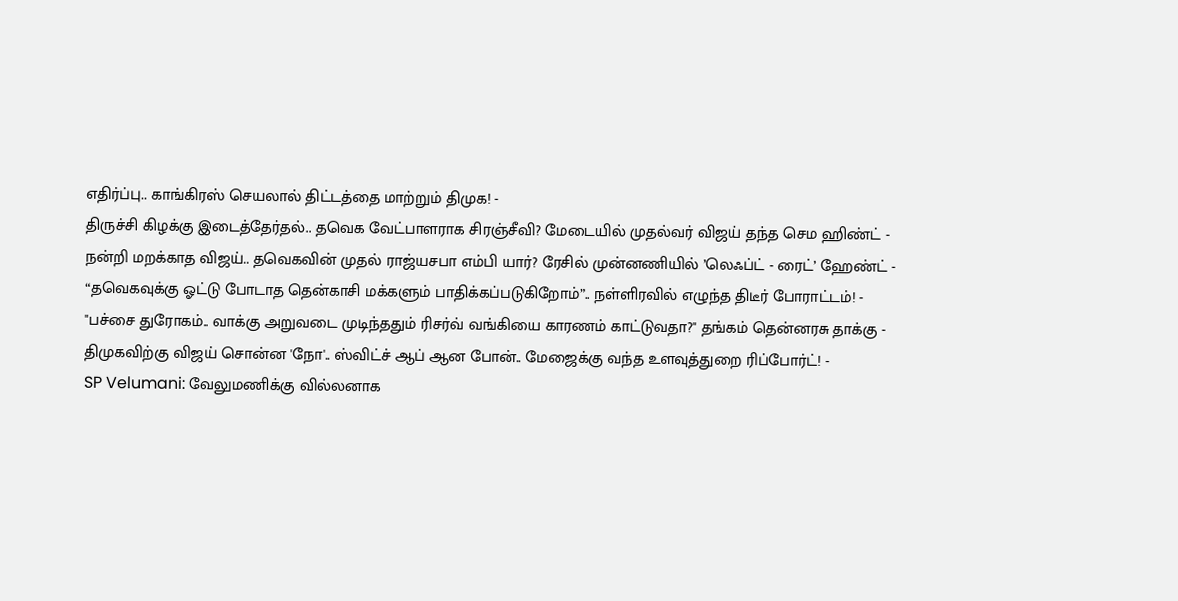எதிர்ப்பு.. காங்கிரஸ் செயலால் திட்டத்தை மாற்றும் திமுக! -
திருச்சி கிழக்கு இடைத்தேர்தல்.. தவெக வேட்பாளராக சிரஞ்சீவி? மேடையில் முதல்வர் விஜய் தந்த செம ஹிண்ட் -
நன்றி மறக்காத விஜய்.. தவெகவின் முதல் ராஜ்யசபா எம்பி யார்? ரேசில் முன்னணியில் ’லெஃப்ட் - ரைட்’ ஹேண்ட் -
“தவெகவுக்கு ஓட்டு போடாத தென்காசி மக்களும் பாதிக்கப்படுகிறோம்”.. நள்ளிரவில் எழுந்த திடீர் போராட்டம்! -
"பச்சை துரோகம்.. வாக்கு அறுவடை முடிந்ததும் ரிசர்வ் வங்கியை காரணம் காட்டுவதா?" தங்கம் தென்னரசு தாக்கு -
திமுகவிற்கு விஜய் சொன்ன 'நோ'.. ஸ்விட்ச் ஆப் ஆன போன்.. மேஜைக்கு வந்த உளவுத்துறை ரிப்போர்ட்! -
SP Velumani: வேலுமணிக்கு வில்லனாக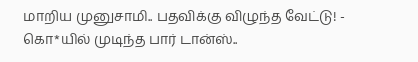மாறிய முனுசாமி.. பதவிக்கு விழுந்த வேட்டு! -
கொ*யில் முடிந்த பார் டான்ஸ்..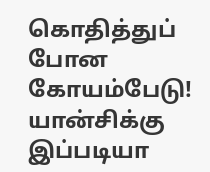கொதித்துப் போன கோயம்பேடு! யான்சிக்கு இப்படியா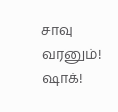சாவு வரனும்! ஷாக்!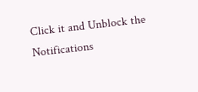Click it and Unblock the Notifications